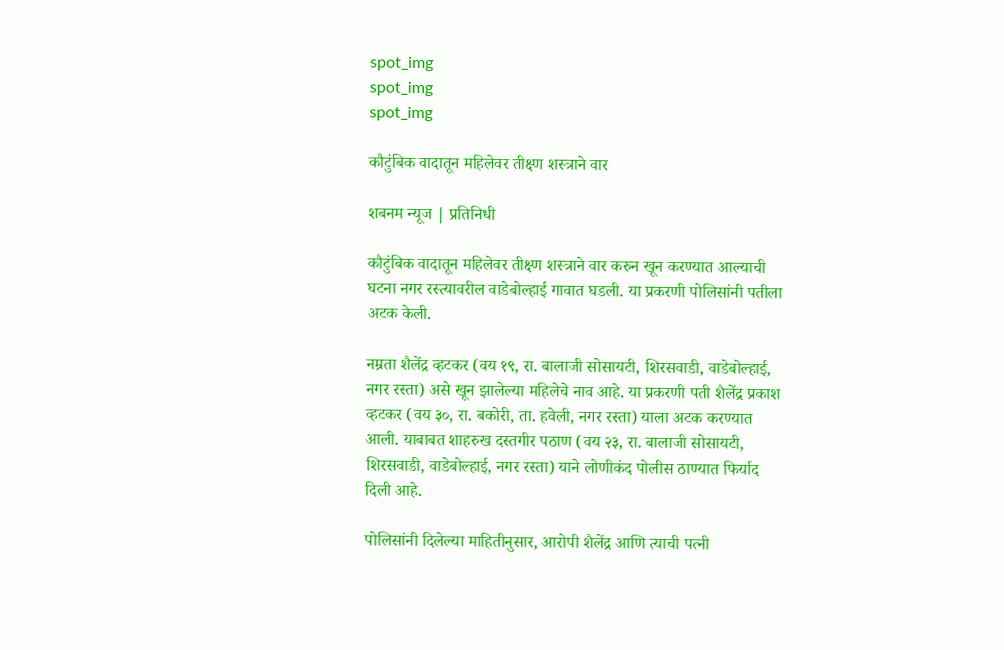spot_img
spot_img
spot_img

कौटुंबिक वादातून महिलेवर तीक्ष्ण शस्त्राने वार

शबनम न्यूज | प्रतिनिधी

कौटुंबिक वादातून महिलेवर तीक्ष्ण शस्त्राने वार करुन खून करण्यात आल्याची घटना नगर रस्त्यावरील वाडेबोल्हाई गावात घडली. या प्रकरणी पोलिसांनी पतीला अटक केली.

नम्रता शैलेंद्र व्हटकर (वय १९, रा. बालाजी सोसायटी, शिरसवाडी, वाडेबोल्हाई, नगर रस्ता) असे खून झालेल्या महिलेचे नाव आहे. या प्रकरणी पती शैलेंद्र प्रकाश व्हटकर (वय ३०, रा. बकोरी, ता. हवेली, नगर रस्ता) याला अटक करण्यात आली. याबाबत शाहरुख दस्तगीर पठाण (वय २३, रा. बालाजी सोसायटी, शिरसवाडी, वाडेबोल्हाई, नगर रस्ता) याने लोणीकंद पोलीस ठाण्यात फिर्याद दिली आहे.

पोलिसांनी दिलेल्या माहितीनुसार, आरोपी शैलेंद्र आणि त्याची पत्नी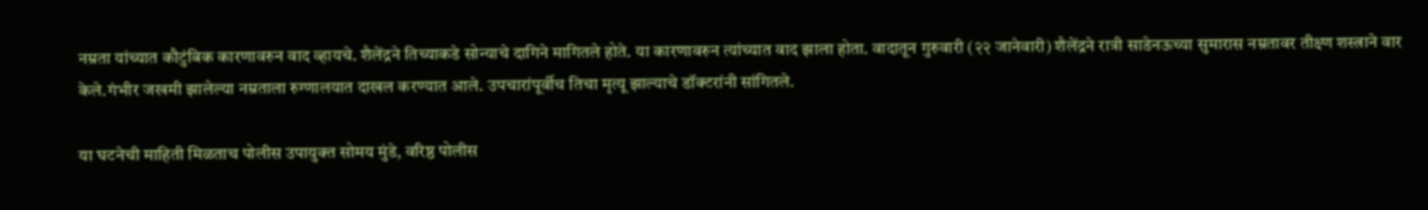नम्रता यांच्यात कौटुंबिक कारणावरुन वाद व्हायचे. शैलेंद्रने तिच्याकडे सोन्याचे दागिने मागितले होते. या कारणावरुन त्यांच्यात वाद झाला होता. वादातून गुरुवारी (२२ जानेवारी) शैलेंद्रने रात्री साडेनऊच्या सुमारास नम्रतावर तीक्ष्ण शस्त्राने वार केले.गंभीर जखमी झालेल्या नम्रताला रुग्णालयात दाखल करण्यात आले. उपचारांपूर्वीच तिचा मृत्यू झाल्याचे डॉक्टरांनी सांगितले.

या घटनेची माहिती मिळताच पोलीस उपायुक्त सोमय मुंडे, वरिष्ठ पोलीस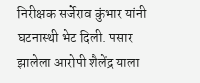निरीक्षक सर्जेराव कुंभार यांनी घटनास्थी भेट दिली. पसार झालेला आरोपी शैलेंद्र याला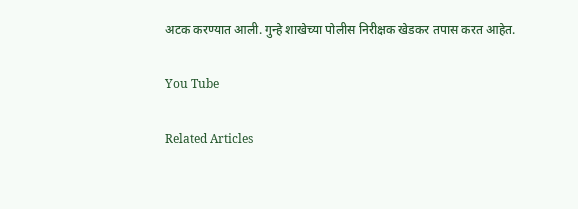अटक करण्यात आली. गुन्हे शाखेच्या पोलीस निरीक्षक खेडकर तपास करत आहेत.

You Tube

Related Articles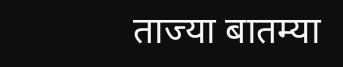ताज्या बातम्या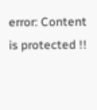error: Content is protected !!